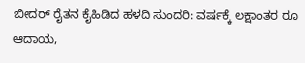ಬೀದರ್ ರೈತನ ಕೈಹಿಡಿದ ಹಳದಿ ಸುಂದರಿ: ವರ್ಷಕ್ಕೆ ಲಕ್ಷಾಂತರ ರೂ ಆದಾಯ,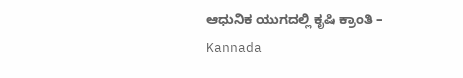ಆಧುನಿಕ ಯುಗದಲ್ಲಿ ಕೃಷಿ ಕ್ರಾಂತಿ – Kannada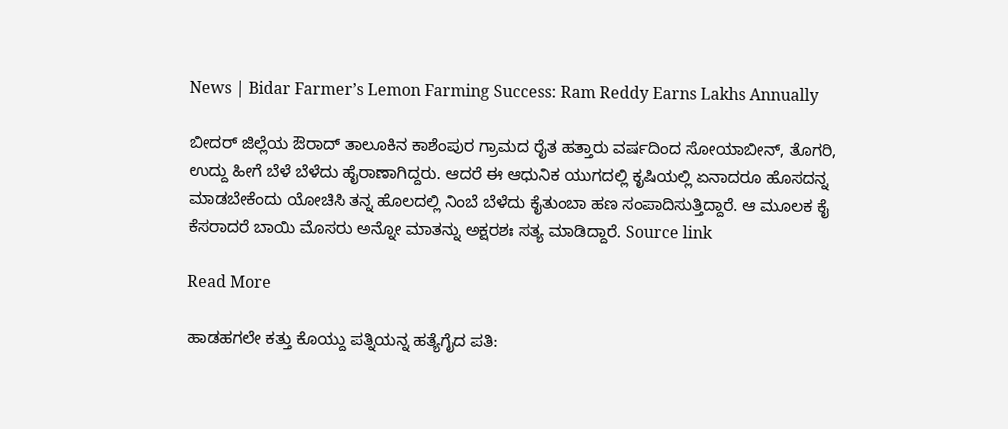News | Bidar Farmer’s Lemon Farming Success: Ram Reddy Earns Lakhs Annually

ಬೀದರ್ ಜಿಲ್ಲೆಯ ಔರಾದ್ ತಾಲೂಕಿನ ಕಾಶೆಂಪುರ ಗ್ರಾಮದ ರೈತ ಹತ್ತಾರು ವರ್ಷದಿಂದ ಸೋಯಾಬೀನ್, ತೊಗರಿ, ಉದ್ದು ಹೀಗೆ ಬೆಳೆ ಬೆಳೆದು ಹೈರಾಣಾಗಿದ್ದರು. ಆದರೆ ಈ ಆಧುನಿಕ ಯುಗದಲ್ಲಿ ಕೃಷಿಯಲ್ಲಿ ಏನಾದರೂ ಹೊಸದನ್ನ ಮಾಡಬೇಕೆಂದು ಯೋಚಿಸಿ ತನ್ನ ಹೊಲದಲ್ಲಿ ನಿಂಬೆ ಬೆಳೆದು ಕೈತುಂಬಾ ಹಣ ಸಂಪಾದಿಸುತ್ತಿದ್ದಾರೆ. ಆ ಮೂಲಕ ಕೈ ಕೆಸರಾದರೆ ಬಾಯಿ ಮೊಸರು ಅನ್ನೋ ಮಾತನ್ನು ಅಕ್ಷರಶಃ ಸತ್ಯ ಮಾಡಿದ್ದಾರೆ. Source link

Read More

ಹಾಡಹಗಲೇ ಕತ್ತು ಕೊಯ್ದು ಪತ್ನಿಯನ್ನ ಹತ್ಯೆಗೈದ ಪತಿ: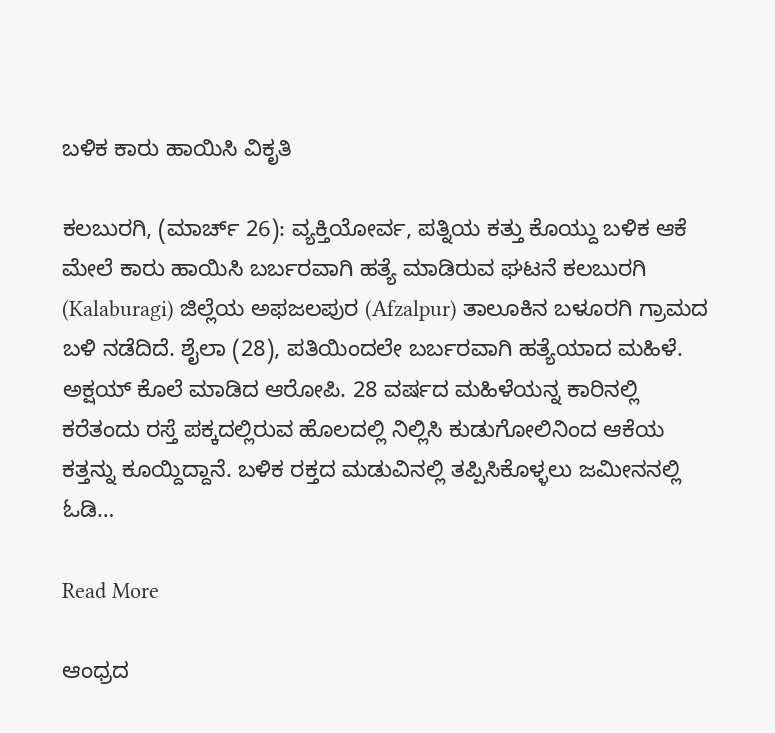ಬಳಿಕ ಕಾರು ಹಾಯಿಸಿ ವಿಕೃತಿ

ಕಲಬುರಗಿ, (ಮಾರ್ಚ್ 26): ವ್ಯಕ್ತಿಯೋರ್ವ, ಪತ್ನಿಯ ಕತ್ತು ಕೊಯ್ದು ಬಳಿಕ ಆಕೆ ಮೇಲೆ ಕಾರು ಹಾಯಿಸಿ ಬರ್ಬರವಾಗಿ ಹತ್ಯೆ ಮಾಡಿರುವ ಘಟನೆ ಕಲಬುರಗಿ (Kalaburagi) ಜಿಲ್ಲೆಯ ಅಫಜಲಪುರ (Afzalpur) ತಾಲೂಕಿನ ಬಳೂರಗಿ ಗ್ರಾಮದ ಬಳಿ ನಡೆದಿದೆ. ಶೈಲಾ (28), ಪತಿಯಿಂದಲೇ ಬರ್ಬರವಾಗಿ ಹತ್ಯೆಯಾದ ಮಹಿಳೆ. ಅಕ್ಷಯ್‌ ಕೊಲೆ ಮಾಡಿದ ಆರೋಪಿ. 28 ವರ್ಷದ ಮಹಿಳೆಯನ್ನ ಕಾರಿನಲ್ಲಿ ಕರೆತಂದು ರಸ್ತೆ ಪಕ್ಕದಲ್ಲಿರುವ ಹೊಲದಲ್ಲಿ ನಿಲ್ಲಿಸಿ ಕುಡುಗೋಲಿನಿಂದ ಆಕೆಯ ಕತ್ತನ್ನು ಕೂಯ್ದಿದ್ದಾನೆ. ಬಳಿಕ ರಕ್ತದ ಮಡುವಿನಲ್ಲಿ ತಪ್ಪಿಸಿಕೊಳ್ಳಲು ಜಮೀನನಲ್ಲಿ ಓಡಿ…

Read More

ಆಂಧ್ರದ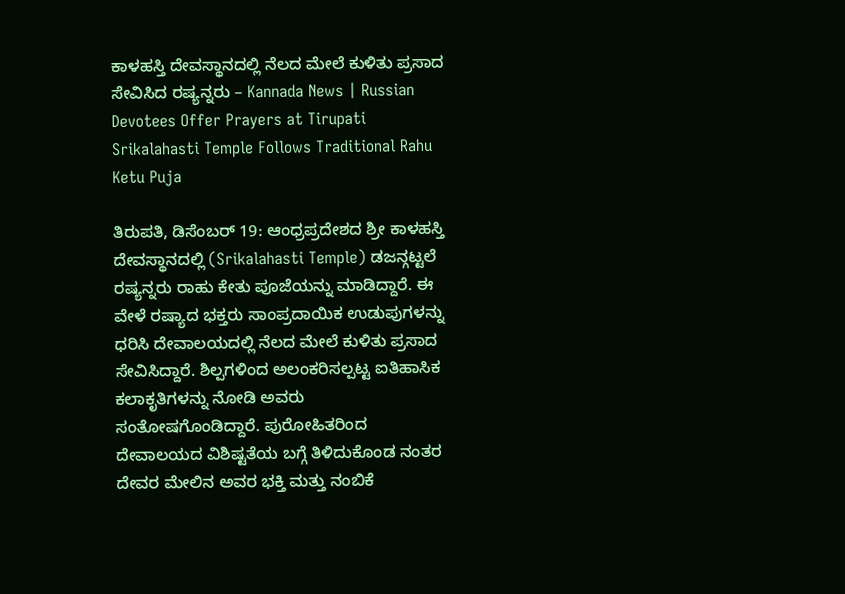ಕಾಳಹಸ್ತಿ ದೇವಸ್ಥಾನದಲ್ಲಿ ನೆಲದ ಮೇಲೆ ಕುಳಿತು ಪ್ರಸಾದ ಸೇವಿಸಿದ ರಷ್ಯನ್ನರು – Kannada News | Russian Devotees Offer Prayers at Tirupati Srikalahasti Temple Follows Traditional Rahu Ketu Puja

ತಿರುಪತಿ, ಡಿಸೆಂಬರ್ 19: ಆಂಧ್ರಪ್ರದೇಶದ ಶ್ರೀ ಕಾಳಹಸ್ತಿ ದೇವಸ್ಥಾನದಲ್ಲಿ (Srikalahasti Temple) ಡಜನ್ಗಟ್ಟಲೆ ರಷ್ಯನ್ನರು ರಾಹು ಕೇತು ಪೂಜೆಯನ್ನು ಮಾಡಿದ್ದಾರೆ. ಈ ವೇಳೆ ರಷ್ಯಾದ ಭಕ್ತರು ಸಾಂಪ್ರದಾಯಿಕ ಉಡುಪುಗಳನ್ನು ಧರಿಸಿ ದೇವಾಲಯದಲ್ಲಿ ನೆಲದ ಮೇಲೆ ಕುಳಿತು ಪ್ರಸಾದ ಸೇವಿಸಿದ್ದಾರೆ. ಶಿಲ್ಪಗಳಿಂದ ಅಲಂಕರಿಸಲ್ಪಟ್ಟ ಐತಿಹಾಸಿಕ ಕಲಾಕೃತಿಗಳನ್ನು ನೋಡಿ ಅವರು ಸಂತೋಷಗೊಂಡಿದ್ದಾರೆ. ಪುರೋಹಿತರಿಂದ ದೇವಾಲಯದ ವಿಶಿಷ್ಟತೆಯ ಬಗ್ಗೆ ತಿಳಿದುಕೊಂಡ ನಂತರ ದೇವರ ಮೇಲಿನ ಅವರ ಭಕ್ತಿ ಮತ್ತು ನಂಬಿಕೆ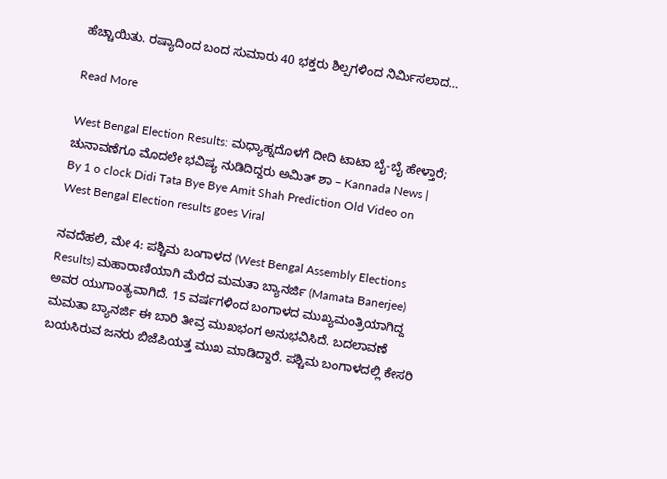ಹೆಚ್ಚಾಯಿತು. ರಷ್ಯಾದಿಂದ ಬಂದ ಸುಮಾರು 40 ಭಕ್ತರು ಶಿಲ್ಪಗಳಿಂದ ನಿರ್ಮಿಸಲಾದ…

Read More

West Bengal Election Results: ಮಧ್ಯಾಹ್ನದೊಳಗೆ ದೀದಿ ಟಾಟಾ ಬೈ-ಬೈ ಹೇಳ್ತಾರೆ; ಚುನಾವಣೆಗೂ ಮೊದಲೇ ಭವಿಷ್ಯ ನುಡಿದಿದ್ದರು ಅಮಿತ್ ಶಾ – Kannada News | By 1 o clock Didi Tata Bye Bye Amit Shah Prediction Old Video on West Bengal Election results goes Viral

ನವದೆಹಲಿ, ಮೇ 4: ಪಶ್ಚಿಮ ಬಂಗಾಳದ (West Bengal Assembly Elections Results) ಮಹಾರಾಣಿಯಾಗಿ ಮೆರೆದ ಮಮತಾ ಬ್ಯಾನರ್ಜಿ (Mamata Banerjee) ಅವರ ಯುಗಾಂತ್ಯವಾಗಿದೆ. 15 ವರ್ಷಗಳಿಂದ ಬಂಗಾಳದ ಮುಖ್ಯಮಂತ್ರಿಯಾಗಿದ್ದ ಮಮತಾ ಬ್ಯಾನರ್ಜಿ ಈ ಬಾರಿ ತೀವ್ರ ಮುಖಭಂಗ ಅನುಭವಿಸಿದೆ. ಬದಲಾವಣೆ ಬಯಸಿರುವ ಜನರು ಬಿಜೆಪಿಯತ್ತ ಮುಖ ಮಾಡಿದ್ದಾರೆ. ಪಶ್ಚಿಮ ಬಂಗಾಳದಲ್ಲಿ ಕೇಸರಿ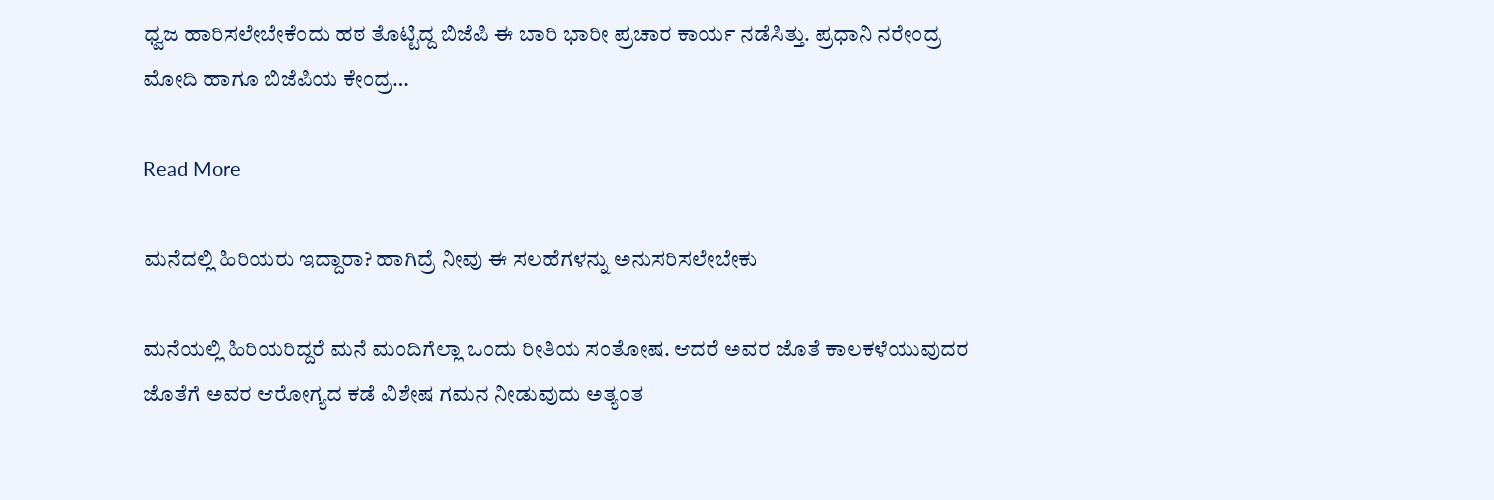ಧ್ವಜ ಹಾರಿಸಲೇಬೇಕೆಂದು ಹಠ ತೊಟ್ಟಿದ್ದ ಬಿಜೆಪಿ ಈ ಬಾರಿ ಭಾರೀ ಪ್ರಚಾರ ಕಾರ್ಯ ನಡೆಸಿತ್ತು. ಪ್ರಧಾನಿ ನರೇಂದ್ರ ಮೋದಿ ಹಾಗೂ ಬಿಜೆಪಿಯ ಕೇಂದ್ರ…

Read More

ಮನೆದಲ್ಲಿ ಹಿರಿಯರು ಇದ್ದಾರಾ? ಹಾಗಿದ್ರೆ ನೀವು ಈ ಸಲಹೆಗಳನ್ನು ಅನುಸರಿಸಲೇಬೇಕು

ಮನೆಯಲ್ಲಿ ಹಿರಿಯರಿದ್ದರೆ ಮನೆ ಮಂದಿಗೆಲ್ಲಾ ಒಂದು ರೀತಿಯ ಸಂತೋಷ. ಆದರೆ ಅವರ ಜೊತೆ ಕಾಲಕಳೆಯುವುದರ ಜೊತೆಗೆ ಅವರ ಆರೋಗ್ಯದ ಕಡೆ ವಿಶೇಷ ಗಮನ ನೀಡುವುದು ಅತ್ಯಂತ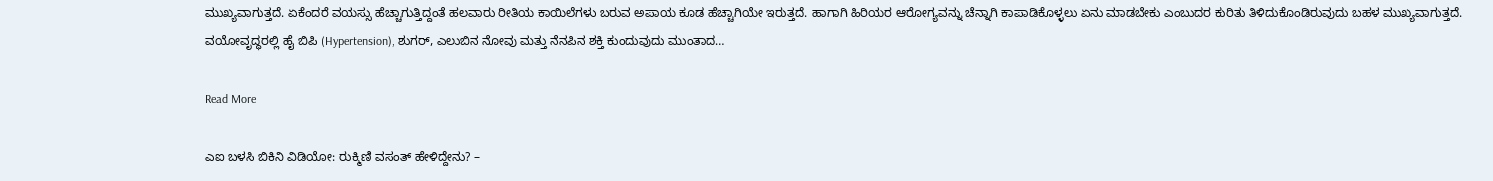ಮುಖ್ಯವಾಗುತ್ತದೆ. ಏಕೆಂದರೆ ವಯಸ್ಸು ಹೆಚ್ಚಾಗುತ್ತಿದ್ದಂತೆ ಹಲವಾರು ರೀತಿಯ ಕಾಯಿಲೆಗಳು ಬರುವ ಅಪಾಯ ಕೂಡ ಹೆಚ್ಚಾಗಿಯೇ ಇರುತ್ತದೆ. ಹಾಗಾಗಿ ಹಿರಿಯರ ಆರೋಗ್ಯವನ್ನು ಚೆನ್ನಾಗಿ ಕಾಪಾಡಿಕೊಳ್ಳಲು ಏನು ಮಾಡಬೇಕು ಎಂಬುದರ ಕುರಿತು ತಿಳಿದುಕೊಂಡಿರುವುದು ಬಹಳ ಮುಖ್ಯವಾಗುತ್ತದೆ. ವಯೋವೃದ್ಧರಲ್ಲಿ ಹೈ ಬಿಪಿ (Hypertension), ಶುಗರ್, ಎಲುಬಿನ ನೋವು ಮತ್ತು ನೆನಪಿನ ಶಕ್ತಿ ಕುಂದುವುದು ಮುಂತಾದ…

Read More

ಎಐ ಬಳಸಿ ಬಿಕಿನಿ ವಿಡಿಯೋ: ರುಕ್ಮಿಣಿ ವಸಂತ್ ಹೇಳಿದ್ದೇನು? –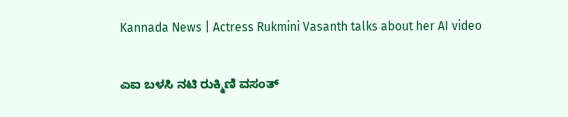Kannada News | Actress Rukmini Vasanth talks about her AI video

ಎಐ ಬಳಸಿ ನಟಿ ರುಕ್ಮಿಣಿ ವಸಂತ್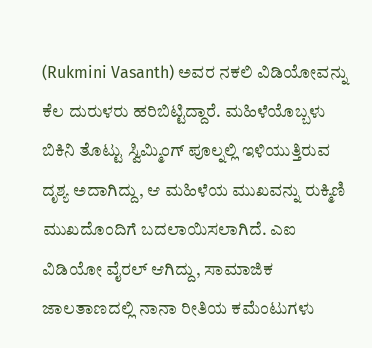(Rukmini Vasanth) ಅವರ ನಕಲಿ ವಿಡಿಯೋವನ್ನು ಕೆಲ ದುರುಳರು ಹರಿಬಿಟ್ಟಿದ್ದಾರೆ. ಮಹಿಳೆಯೊಬ್ಬಳು ಬಿಕಿನಿ ತೊಟ್ಟು ಸ್ವಿಮ್ಮಿಂಗ್ ಪೂಲ್ನಲ್ಲಿ ಇಳಿಯುತ್ತಿರುವ ದೃಶ್ಯ ಅದಾಗಿದ್ದು, ಆ ಮಹಿಳೆಯ ಮುಖವನ್ನು ರುಕ್ಮಿಣಿ ಮುಖದೊಂದಿಗೆ ಬದಲಾಯಿಸಲಾಗಿದೆ. ಎಐ ವಿಡಿಯೋ ವೈರಲ್ ಆಗಿದ್ದು, ಸಾಮಾಜಿಕ ಜಾಲತಾಣದಲ್ಲಿ ನಾನಾ ರೀತಿಯ ಕಮೆಂಟುಗಳು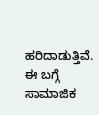ಹರಿದಾಡುತ್ತಿವೆ. ಈ ಬಗ್ಗೆ ಸಾಮಾಜಿಕ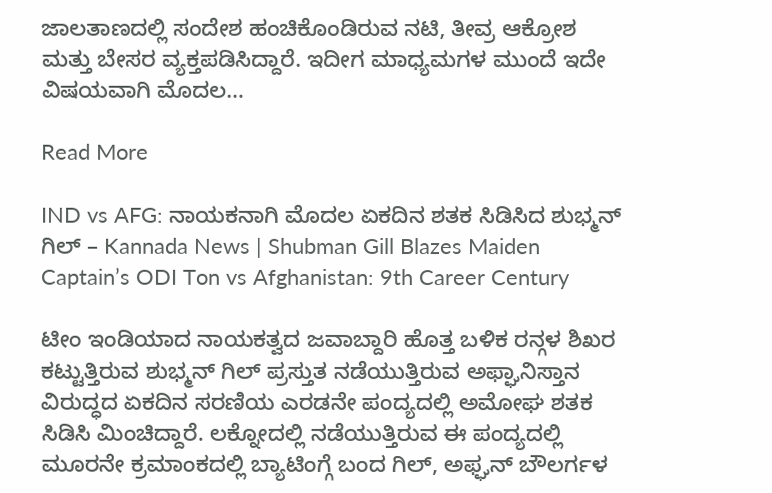ಜಾಲತಾಣದಲ್ಲಿ ಸಂದೇಶ ಹಂಚಿಕೊಂಡಿರುವ ನಟಿ, ತೀವ್ರ ಆಕ್ರೋಶ ಮತ್ತು ಬೇಸರ ವ್ಯಕ್ತಪಡಿಸಿದ್ದಾರೆ. ಇದೀಗ ಮಾಧ್ಯಮಗಳ ಮುಂದೆ ಇದೇ ವಿಷಯವಾಗಿ ಮೊದಲ…

Read More

IND vs AFG: ನಾಯಕನಾಗಿ ಮೊದಲ ಏಕದಿನ ಶತಕ ಸಿಡಿಸಿದ ಶುಭ್ಮನ್ ಗಿಲ್ – Kannada News | Shubman Gill Blazes Maiden Captain’s ODI Ton vs Afghanistan: 9th Career Century

ಟೀಂ ಇಂಡಿಯಾದ ನಾಯಕತ್ವದ ಜವಾಬ್ದಾರಿ ಹೊತ್ತ ಬಳಿಕ ರನ್ಗಳ ಶಿಖರ ಕಟ್ಟುತ್ತಿರುವ ಶುಭ್ಮನ್ ಗಿಲ್ ಪ್ರಸ್ತುತ ನಡೆಯುತ್ತಿರುವ ಅಫ್ಘಾನಿಸ್ತಾನ ವಿರುದ್ಧದ ಏಕದಿನ ಸರಣಿಯ ಎರಡನೇ ಪಂದ್ಯದಲ್ಲಿ ಅಮೋಘ ಶತಕ ಸಿಡಿಸಿ ಮಿಂಚಿದ್ದಾರೆ. ಲಕ್ನೋದಲ್ಲಿ ನಡೆಯುತ್ತಿರುವ ಈ ಪಂದ್ಯದಲ್ಲಿ ಮೂರನೇ ಕ್ರಮಾಂಕದಲ್ಲಿ ಬ್ಯಾಟಿಂಗ್ಗೆ ಬಂದ ಗಿಲ್, ಅಫ್ಘನ್ ಬೌಲರ್ಗಳ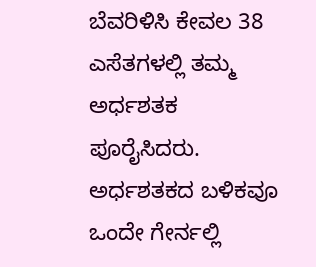ಬೆವರಿಳಿಸಿ ಕೇವಲ 38 ಎಸೆತಗಳಲ್ಲಿ ತಮ್ಮ ಅರ್ಧಶತಕ ಪೂರೈಸಿದರು. ಅರ್ಧಶತಕದ ಬಳಿಕವೂ ಒಂದೇ ಗೇರ್ನಲ್ಲಿ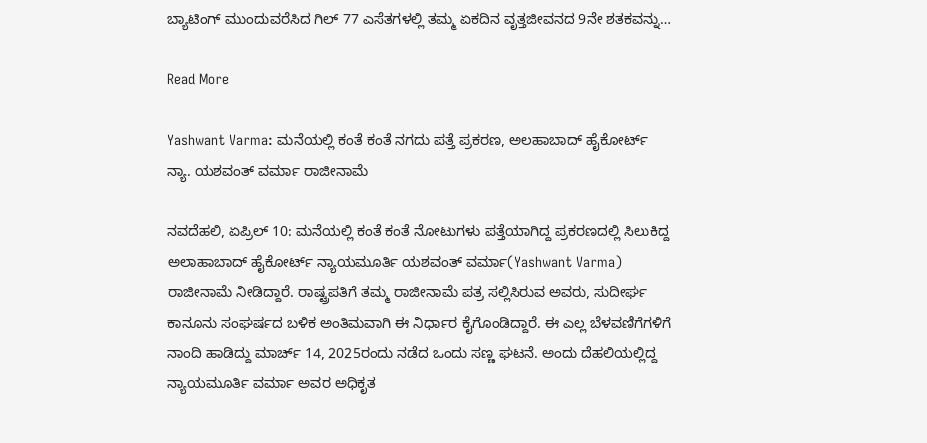ಬ್ಯಾಟಿಂಗ್‌ ಮುಂದುವರೆಸಿದ ಗಿಲ್ 77 ಎಸೆತಗಳಲ್ಲಿ ತಮ್ಮ ಏಕದಿನ ವೃತ್ತಜೀವನದ 9ನೇ ಶತಕವನ್ನು…

Read More

Yashwant Varma: ಮನೆಯಲ್ಲಿ ಕಂತೆ ಕಂತೆ ನಗದು ಪತ್ತೆ ಪ್ರಕರಣ, ಅಲಹಾಬಾದ್ ಹೈಕೋರ್ಟ್ ನ್ಯಾ. ಯಶವಂತ್ ವರ್ಮಾ ರಾಜೀನಾಮೆ

ನವದೆಹಲಿ, ಏಪ್ರಿಲ್ 10: ಮನೆಯಲ್ಲಿ ಕಂತೆ ಕಂತೆ ನೋಟುಗಳು ಪತ್ತೆಯಾಗಿದ್ದ ಪ್ರಕರಣದಲ್ಲಿ ಸಿಲುಕಿದ್ದ ಅಲಾಹಾಬಾದ್ ಹೈಕೋರ್ಟ್ ನ್ಯಾಯಮೂರ್ತಿ ಯಶವಂತ್ ವರ್ಮಾ(Yashwant Varma) ರಾಜೀನಾಮೆ ನೀಡಿದ್ದಾರೆ. ರಾಷ್ಟ್ರಪತಿಗೆ ತಮ್ಮ ರಾಜೀನಾಮೆ ಪತ್ರ ಸಲ್ಲಿಸಿರುವ ಅವರು, ಸುದೀರ್ಘ ಕಾನೂನು ಸಂಘರ್ಷದ ಬಳಿಕ ಅಂತಿಮವಾಗಿ ಈ ನಿರ್ಧಾರ ಕೈಗೊಂಡಿದ್ದಾರೆ. ಈ ಎಲ್ಲ ಬೆಳವಣಿಗೆಗಳಿಗೆ ನಾಂದಿ ಹಾಡಿದ್ದು ಮಾರ್ಚ್ 14, 2025ರಂದು ನಡೆದ ಒಂದು ಸಣ್ಣ ಘಟನೆ. ಅಂದು ದೆಹಲಿಯಲ್ಲಿದ್ದ ನ್ಯಾಯಮೂರ್ತಿ ವರ್ಮಾ ಅವರ ಅಧಿಕೃತ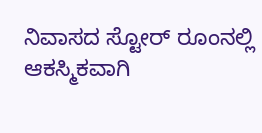ನಿವಾಸದ ಸ್ಟೋರ್ ರೂಂನಲ್ಲಿ ಆಕಸ್ಮಿಕವಾಗಿ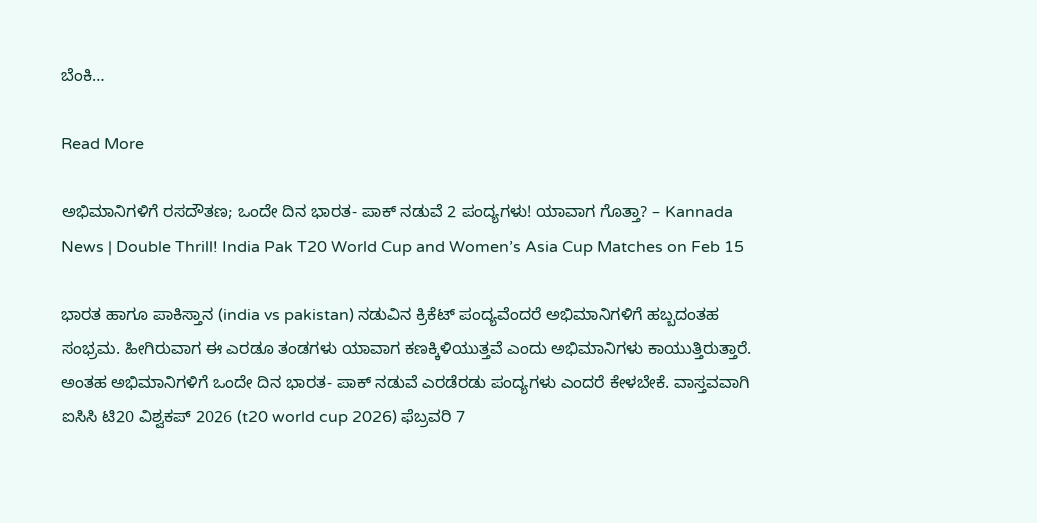ಬೆಂಕಿ…

Read More

ಅಭಿಮಾನಿಗಳಿಗೆ ರಸದೌತಣ; ಒಂದೇ ದಿನ ಭಾರತ- ಪಾಕ್ ನಡುವೆ 2 ಪಂದ್ಯಗಳು! ಯಾವಾಗ ಗೊತ್ತಾ? – Kannada News | Double Thrill! India Pak T20 World Cup and Women’s Asia Cup Matches on Feb 15

ಭಾರತ ಹಾಗೂ ಪಾಕಿಸ್ತಾನ (india vs pakistan) ನಡುವಿನ ಕ್ರಿಕೆಟ್ ಪಂದ್ಯವೆಂದರೆ ಅಭಿಮಾನಿಗಳಿಗೆ ಹಬ್ಬದಂತಹ ಸಂಭ್ರಮ. ಹೀಗಿರುವಾಗ ಈ ಎರಡೂ ತಂಡಗಳು ಯಾವಾಗ ಕಣಕ್ಕಿಳಿಯುತ್ತವೆ ಎಂದು ಅಭಿಮಾನಿಗಳು ಕಾಯುತ್ತಿರುತ್ತಾರೆ. ಅಂತಹ ಅಭಿಮಾನಿಗಳಿಗೆ ಒಂದೇ ದಿನ ಭಾರತ- ಪಾಕ್ ನಡುವೆ ಎರಡೆರಡು ಪಂದ್ಯಗಳು ಎಂದರೆ ಕೇಳಬೇಕೆ. ವಾಸ್ತವವಾಗಿ ಐಸಿಸಿ ಟಿ20 ವಿಶ್ವಕಪ್ 2026 (t20 world cup 2026) ಫೆಬ್ರವರಿ 7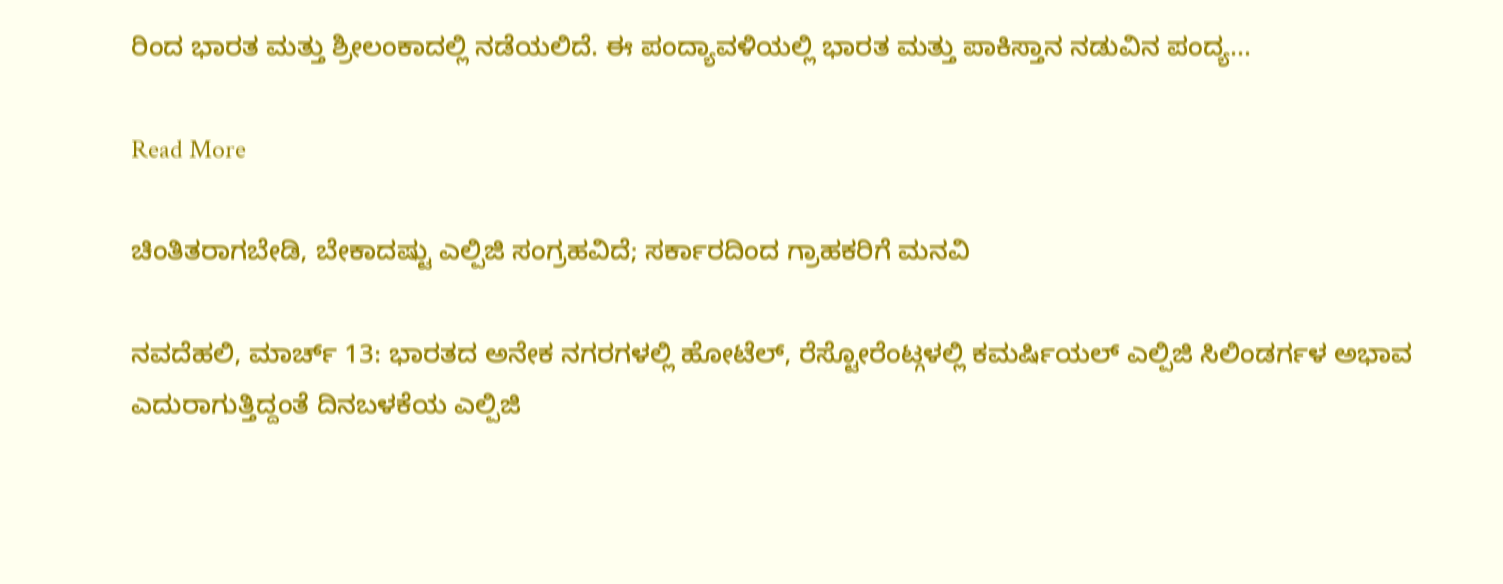ರಿಂದ ಭಾರತ ಮತ್ತು ಶ್ರೀಲಂಕಾದಲ್ಲಿ ನಡೆಯಲಿದೆ. ಈ ಪಂದ್ಯಾವಳಿಯಲ್ಲಿ ಭಾರತ ಮತ್ತು ಪಾಕಿಸ್ತಾನ ನಡುವಿನ ಪಂದ್ಯ…

Read More

ಚಿಂತಿತರಾಗಬೇಡಿ, ಬೇಕಾದಷ್ಟು ಎಲ್ಪಿಜಿ ಸಂಗ್ರಹವಿದೆ; ಸರ್ಕಾರದಿಂದ ಗ್ರಾಹಕರಿಗೆ ಮನವಿ

ನವದೆಹಲಿ, ಮಾರ್ಚ್ 13: ಭಾರತದ ಅನೇಕ ನಗರಗಳಲ್ಲಿ ಹೋಟೆಲ್, ರೆಸ್ಟೋರೆಂಟ್ಗಳಲ್ಲಿ ಕಮರ್ಷಿಯಲ್ ಎಲ್ಪಿಜಿ ಸಿಲಿಂಡರ್ಗಳ ಅಭಾವ ಎದುರಾಗುತ್ತಿದ್ದಂತೆ ದಿನಬಳಕೆಯ ಎಲ್ಪಿಜಿ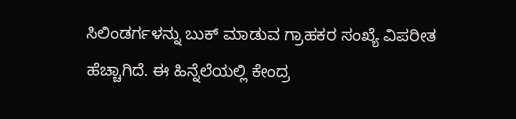ಸಿಲಿಂಡರ್ಗಳನ್ನು ಬುಕ್ ಮಾಡುವ ಗ್ರಾಹಕರ ಸಂಖ್ಯೆ ವಿಪರೀತ ಹೆಚ್ಚಾಗಿದೆ. ಈ ಹಿನ್ನೆಲೆಯಲ್ಲಿ ಕೇಂದ್ರ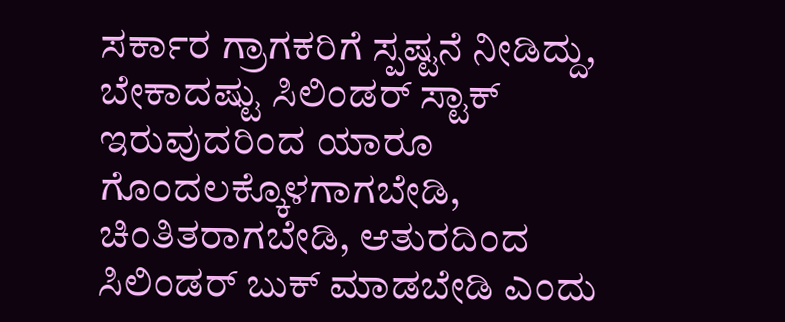ಸರ್ಕಾರ ಗ್ರಾಗಕರಿಗೆ ಸ್ಪಷ್ಟನೆ ನೀಡಿದ್ದು, ಬೇಕಾದಷ್ಟು ಸಿಲಿಂಡರ್ ಸ್ಟಾಕ್ ಇರುವುದರಿಂದ ಯಾರೂ ಗೊಂದಲಕ್ಕೊಳಗಾಗಬೇಡಿ, ಚಿಂತಿತರಾಗಬೇಡಿ, ಆತುರದಿಂದ ಸಿಲಿಂಡರ್ ಬುಕ್ ಮಾಡಬೇಡಿ ಎಂದು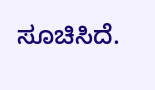ಸೂಚಿಸಿದೆ.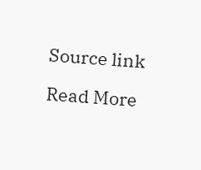Source link

Read More